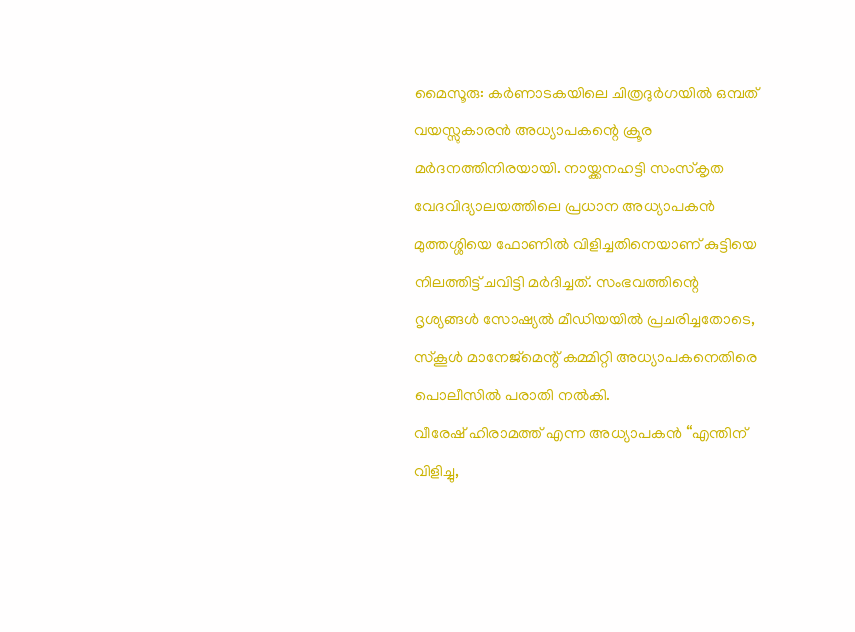മൈസൂരു: കർണാടകയിലെ ചിത്രദുർഗയിൽ ഒമ്പത് വയസ്സുകാരൻ അധ്യാപകന്റെ ക്രൂര മർദനത്തിനിരയായി. നായ്ക്കനഹട്ടി സംസ്കൃത വേദവിദ്യാലയത്തിലെ പ്രധാന അധ്യാപകൻ മുത്തശ്ശിയെ ഫോണിൽ വിളിച്ചതിനെയാണ് കുട്ടിയെ നിലത്തിട്ട് ചവിട്ടി മർദിച്ചത്. സംഭവത്തിന്റെ ദൃശ്യങ്ങൾ സോഷ്യൽ മീഡിയയിൽ പ്രചരിച്ചതോടെ, സ്കൂൾ മാനേജ്മെന്റ് കമ്മിറ്റി അധ്യാപകനെതിരെ പൊലീസിൽ പരാതി നൽകി.
വീരേഷ് ഹിരാമത്ത് എന്ന അധ്യാപകൻ “എന്തിന് വിളിച്ചു,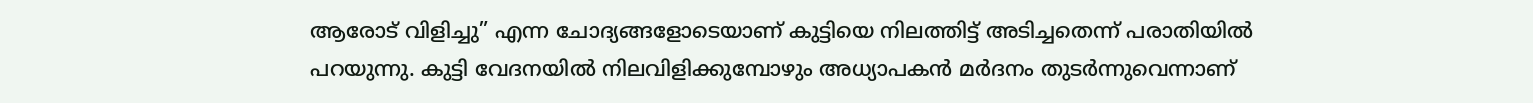ആരോട് വിളിച്ചു” എന്ന ചോദ്യങ്ങളോടെയാണ് കുട്ടിയെ നിലത്തിട്ട് അടിച്ചതെന്ന് പരാതിയിൽ പറയുന്നു. കുട്ടി വേദനയിൽ നിലവിളിക്കുമ്പോഴും അധ്യാപകൻ മർദനം തുടർന്നുവെന്നാണ്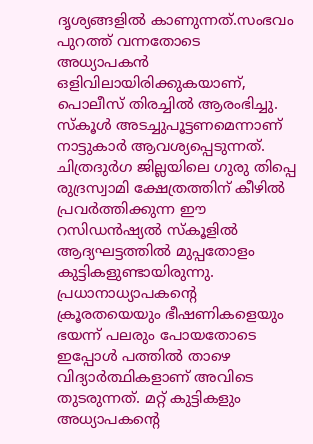ദൃശ്യങ്ങളിൽ കാണുന്നത്.സംഭവം പുറത്ത് വന്നതോടെ അധ്യാപകൻ ഒളിവിലായിരിക്കുകയാണ്, പൊലീസ് തിരച്ചിൽ ആരംഭിച്ചു.
സ്കൂൾ അടച്ചുപൂട്ടണമെന്നാണ് നാട്ടുകാർ ആവശ്യപ്പെടുന്നത്.
ചിത്രദുർഗ ജില്ലയിലെ ഗുരു തിപ്പെ രുദ്രസ്വാമി ക്ഷേത്രത്തിന് കീഴിൽ പ്രവർത്തിക്കുന്ന ഈ റസിഡൻഷ്യൽ സ്കൂളിൽ ആദ്യഘട്ടത്തിൽ മുപ്പതോളം കുട്ടികളുണ്ടായിരുന്നു. പ്രധാനാധ്യാപകന്റെ ക്രൂരതയെയും ഭീഷണികളെയും ഭയന്ന് പലരും പോയതോടെ ഇപ്പോൾ പത്തിൽ താഴെ വിദ്യാർത്ഥികളാണ് അവിടെ തുടരുന്നത്. മറ്റ് കുട്ടികളും അധ്യാപകന്റെ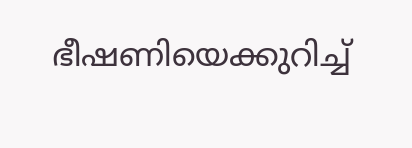ഭീഷണിയെക്കുറിച്ച്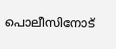പൊലീസിനോട്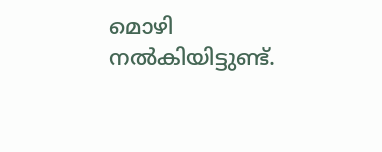മൊഴി നൽകിയിട്ടുണ്ട്.